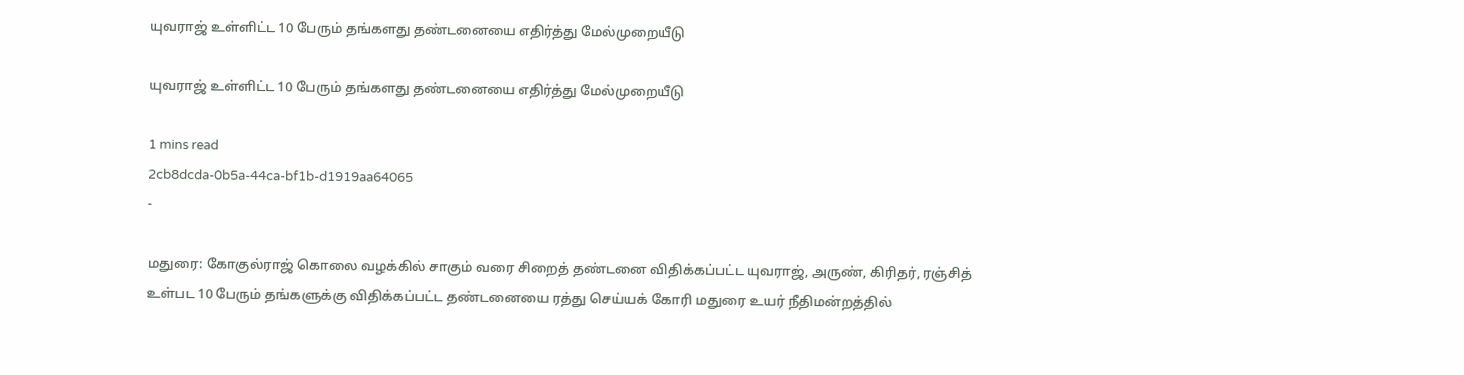யுவராஜ் உள்ளிட்ட 10 பேரும் தங்களது தண்டனையை எதிர்த்து மேல்முறையீடு

யுவராஜ் உள்ளிட்ட 10 பேரும் தங்களது தண்டனையை எதிர்த்து மேல்முறையீடு

1 mins read
2cb8dcda-0b5a-44ca-bf1b-d1919aa64065
-

மதுரை: கோகுல்ராஜ் கொலை வழக்கில் சாகும் வரை சிறைத் தண்டனை விதிக்கப்பட்ட யுவராஜ், அருண், கிரிதர், ரஞ்சித் உள்பட 10 பேரும் தங்களுக்கு விதிக்கப்பட்ட தண்டனையை ரத்து செய்யக் கோரி மதுரை உயர் நீதிமன்றத்தில்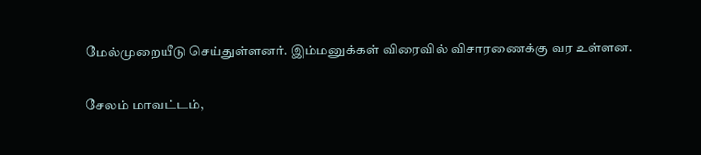மேல்முறையீடு செய்துள்ளனர். இம்மனுக்கள் விரைவில் விசாரணைக்கு வர உள்ளன.

சேலம் மாவட்டம்,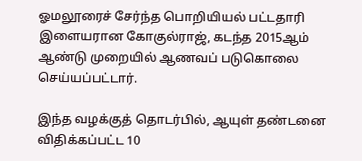ஓமலூரைச் சேர்ந்த பொறியியல் பட்டதாரி இளையரான கோகுல்ராஜ், கடந்த 2015ஆம் ஆண்டு முறையில் ஆணவப் படுகொலை செய்யப்பட்டார்.

இந்த வழக்குத் தொடர்பில், ஆயுள் தண்டனை விதிக்கப்பட்ட 10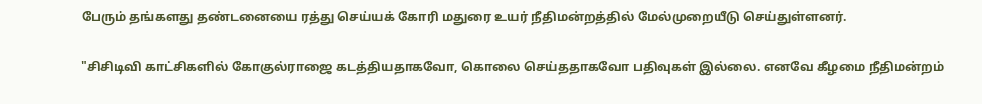பேரும் தங்களது தண்டனையை ரத்து செய்யக் கோரி மதுரை உயர் நீதிமன்றத்தில் மேல்முறையீடு செய்துள்ளனர்.

"சிசிடிவி காட்சிகளில் கோகுல்ராஜை கடத்தியதாகவோ, கொலை செய்ததாகவோ பதிவுகள் இல்லை. எனவே கீழமை நீதிமன்றம்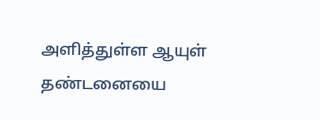அளித்துள்ள ஆயுள் தண்டனையை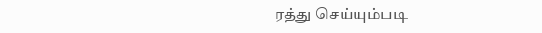ரத்து செய்யும்படி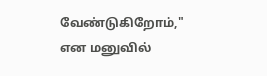வேண்டுகிறோம்," என மனுவில்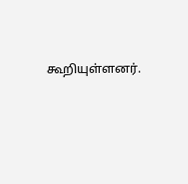கூறியுள்ளனர்.